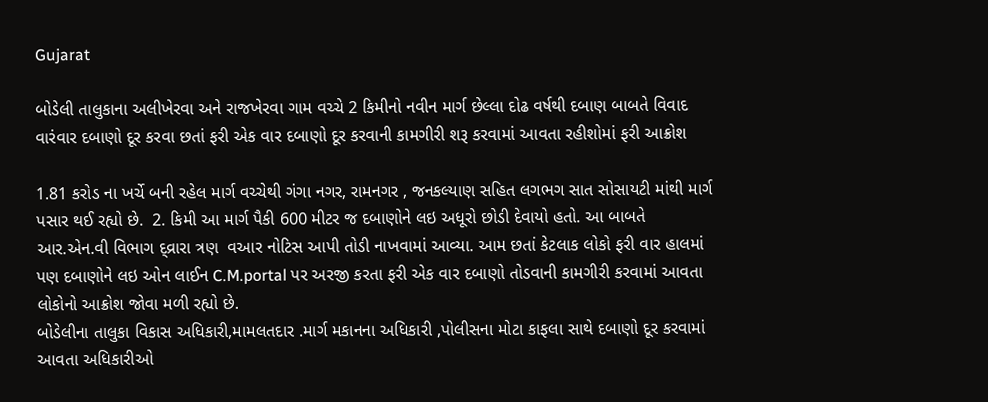Gujarat

બોડેલી તાલુકાના અલીખેરવા અને રાજખેરવા ગામ વચ્ચે 2 કિમીનો નવીન માર્ગ છેલ્લા દોઢ વર્ષથી દબાણ બાબતે વિવાદ વારંવાર દબાણો દૂર કરવા છતાં ફરી એક વાર દબાણો દૂર કરવાની કામગીરી શરૂ કરવામાં આવતા રહીશોમાં ફરી આક્રોશ

1.81 કરોડ ના ખર્ચે બની રહેલ માર્ગ વચ્ચેથી ગંગા નગર, રામનગર , જનકલ્યાણ સહિત લગભગ સાત સોસાયટી માંથી માર્ગ પસાર થઈ રહ્યો છે.  2. કિમી આ માર્ગ પૈકી 600 મીટર જ દબાણોને લઇ અધૂરો છોડી દેવાયો હતો. આ બાબતે આર.એન.વી વિભાગ દ્વ્રારા ત્રણ  વઆર નોટિસ આપી તોડી નાખવામાં આવ્યા. આમ છતાં કેટલાક લોકો ફરી વાર હાલમાં પણ દબાણોને લઇ ઓન લાઈન C.M.portal પર અરજી કરતા ફરી એક વાર દબાણો તોડવાની કામગીરી કરવામાં આવતા લોકોનો આક્રોશ જોવા મળી રહ્યો છે.
બોડેલીના તાલુકા વિકાસ અધિકારી,મામલતદાર .માર્ગ મકાનના અધિકારી ,પોલીસના મોટા કાફલા સાથે દબાણો દૂર કરવામાં આવતા અધિકારીઓ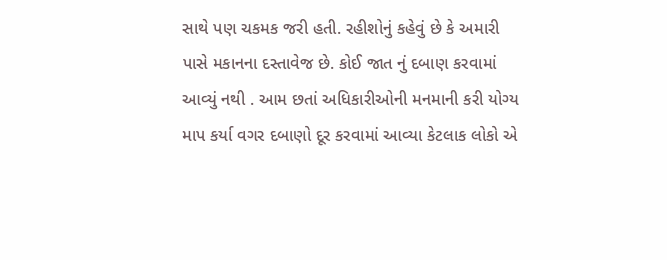સાથે પણ ચકમક જરી હતી. રહીશોનું કહેવું છે કે અમારી પાસે મકાનના દસ્તાવેજ છે. કોઈ જાત નું દબાણ કરવામાં આવ્યું નથી . આમ છતાં અધિકારીઓની મનમાની કરી યોગ્ય માપ કર્યા વગર દબાણો દૂર કરવામાં આવ્યા કેટલાક લોકો એ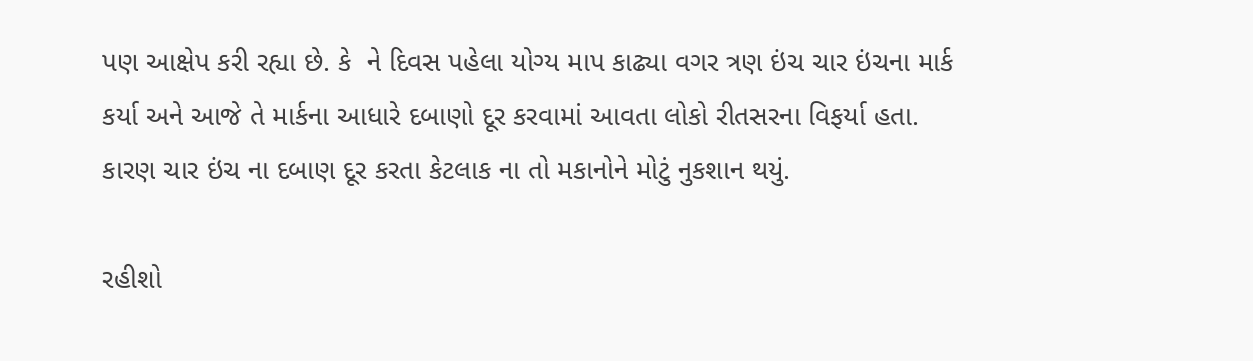પણ આક્ષેપ કરી રહ્યા છે. કે  ને દિવસ પહેલા યોગ્ય માપ કાઢ્યા વગર ત્રણ ઇંચ ચાર ઇંચના માર્ક કર્યા અને આજે તે માર્કના આધારે દબાણો દૂર કરવામાં આવતા લોકો રીતસરના વિફર્યા હતા. કારણ ચાર ઇંચ ના દબાણ દૂર કરતા કેટલાક ના તો મકાનોને મોટું નુકશાન થયું.

રહીશો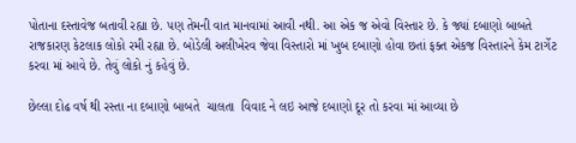પોતાના દસ્તાવેજ બતાવી રહ્યા છે. પણ તેમની વાત માનવામાં આવી નથી. આ એક જ એવો વિસ્તાર છે. કે જ્યાં દબાણો બાબતે રાજકારણ કેટલાક લોકો રમી રહ્યા છે. બોડેલી અલીખેરવ જેવા વિસ્તારો માં ખુબ દબાણો હોવા છતાં ફક્ત એકજ વિસ્તારને કેમ ટાર્ગેટ કરવા માં આવે છે. તેવું લોકો નું કહેવું છે.

છેલ્લા દોઢ વર્ષ થી રસ્તા ના દબાણો બાબતે  ચાલતા  વિવાદ ને લઇ આજે દબાણો દૂર તો કરવા માં આવ્યા છે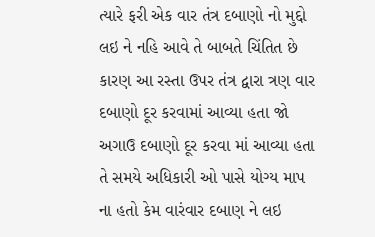ત્યારે ફરી એક વાર તંત્ર દબાણો નો મુદ્દો લઇ ને નહિ આવે તે બાબતે ચિંતિત છે કારણ આ રસ્તા ઉપર તંત્ર દ્વારા ત્રણ વાર દબાણો દૂર કરવામાં આવ્યા હતા જો અગાઉ દબાણો દૂર કરવા માં આવ્યા હતા તે સમયે અધિકારી ઓ પાસે યોગ્ય માપ ના હતો કેમ વારંવાર દબાણ ને લઇ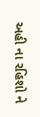અહી ના રહિશો ને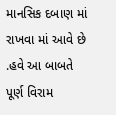માનસિક દબાણ માં રાખવા માં આવે છે .હવે આ બાબતે પૂર્ણ વિરામ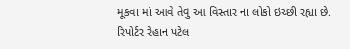મૂકવા માં આવે તેવુ આ વિસ્તાર ના લોકો ઇચ્છી રહ્યા છે.
રિપોર્ટર રેહાન પટેલ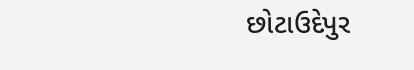છોટાઉદેપુર